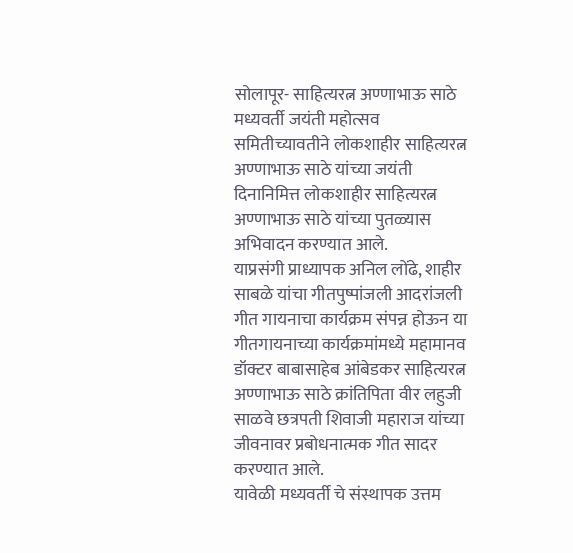सोलापूर- साहित्यरत्न अण्णाभाऊ साठे मध्यवर्ती जयंती महोत्सव समितीच्यावतीने लोकशाहीर साहित्यरत्न अण्णाभाऊ साठे यांच्या जयंती दिनानिमित्त लोकशाहीर साहित्यरत्न अण्णाभाऊ साठे यांच्या पुतळ्यास अभिवादन करण्यात आले.
याप्रसंगी प्राध्यापक अनिल लोंढे, शाहीर साबळे यांचा गीतपुष्पांजली आदरांजली गीत गायनाचा कार्यक्रम संपन्न होऊन या गीतगायनाच्या कार्यक्रमांमध्ये महामानव डॉक्टर बाबासाहेब आंबेडकर साहित्यरत्न अण्णाभाऊ साठे क्रांतिपिता वीर लहुजी साळवे छत्रपती शिवाजी महाराज यांच्या जीवनावर प्रबोधनात्मक गीत सादर करण्यात आले.
यावेळी मध्यवर्ती चे संस्थापक उत्तम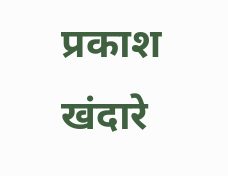प्रकाश खंदारे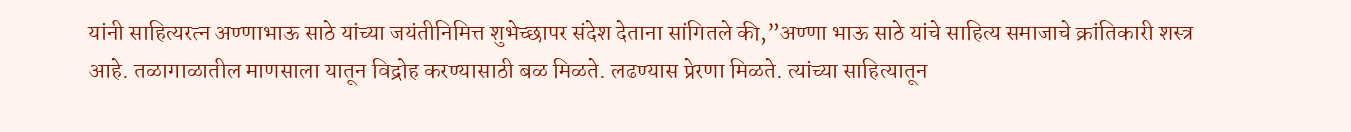यांनी साहित्यरत्न अण्णाभाऊ साठे यांच्या जयंतीनिमित्त शुभेच्छापर संदेश देताना सांगितले की,”अण्णा भाऊ साठे यांचे साहित्य समाजाचे क्रांतिकारी शस्त्र आहे. तळागाळातील माणसाला यातून विद्रोह करण्यासाठी बळ मिळते. लढण्यास प्रेरणा मिळते. त्यांच्या साहित्यातून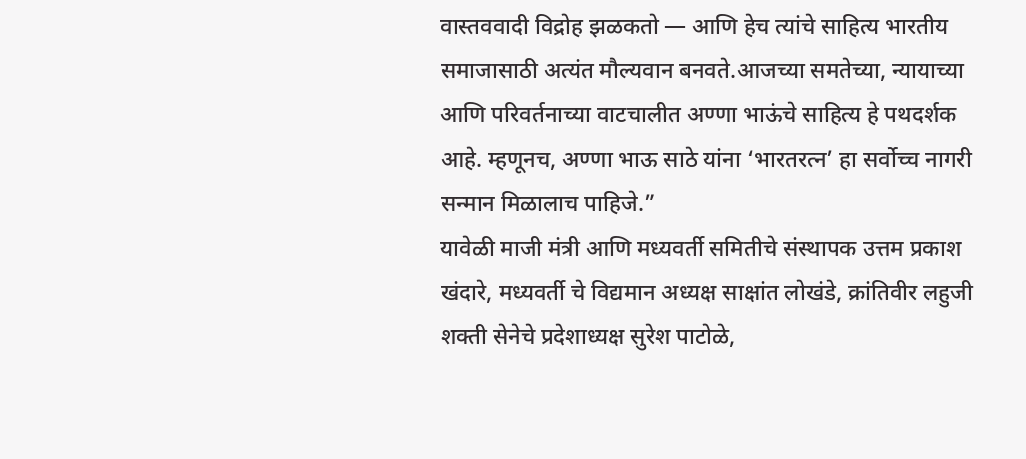वास्तववादी विद्रोह झळकतो — आणि हेच त्यांचे साहित्य भारतीय समाजासाठी अत्यंत मौल्यवान बनवते.आजच्या समतेच्या, न्यायाच्या आणि परिवर्तनाच्या वाटचालीत अण्णा भाऊंचे साहित्य हे पथदर्शक आहे. म्हणूनच, अण्णा भाऊ साठे यांना ‘भारतरत्न’ हा सर्वोच्च नागरी सन्मान मिळालाच पाहिजे.”
यावेळी माजी मंत्री आणि मध्यवर्ती समितीचे संस्थापक उत्तम प्रकाश खंदारे, मध्यवर्ती चे विद्यमान अध्यक्ष साक्षांत लोखंडे, क्रांतिवीर लहुजी शक्ती सेनेचे प्रदेशाध्यक्ष सुरेश पाटोळे,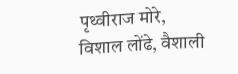पृथ्वीराज मोरे, विशाल लोंढे, वैशाली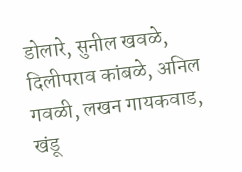डोलारे, सुनील खवळे, दिलीपराव कांबळे, अनिल गवळी, लखन गायकवाड, खंडू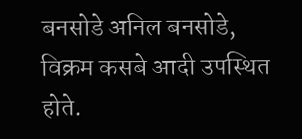बनसोडे अनिल बनसोडे, विक्रम कसबे आदी उपस्थित होते.